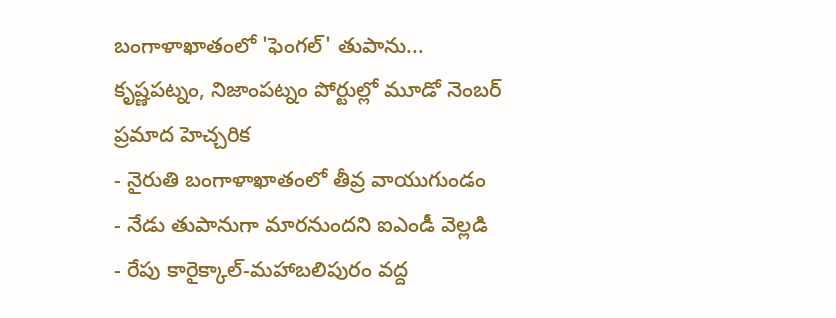బంగాళాఖాతంలో 'ఫెంగల్' తుపాను... కృష్ణపట్నం, నిజాంపట్నం పోర్టుల్లో మూడో నెంబర్ ప్రమాద హెచ్చరిక
- నైరుతి బంగాళాఖాతంలో తీవ్ర వాయుగుండం
- నేడు తుపానుగా మారనుందని ఐఎండీ వెల్లడి
- రేపు కారైక్కాల్-మహాబలిపురం వద్ద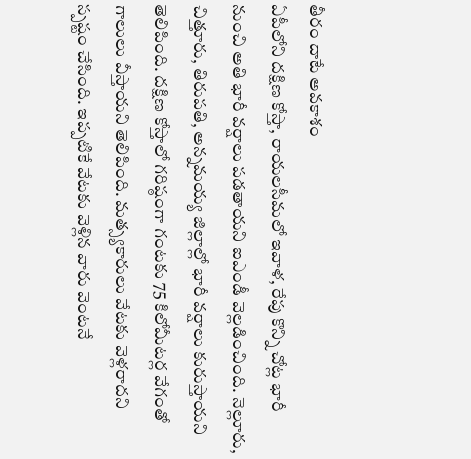తీరం దాటే అవకాశం
ఏపీలోని దక్షిణ కోస్తా, రాయలసీమలో ఇవాళ, రేపు కొన్ని చోట్ల భారీ నుంచి అతి భారీ వర్షాలు పడతాయని ఐఎండీ వెల్లడించింది. నెల్లూరు, చిత్తూరు, తిరుపతి, అన్నమయ్య జిల్లాల్లో భారీ వర్షాలు కురుస్తాయని తెలిపింది. దక్షిణ కోస్తాలో గరిష్ఠంగా గంటకు 75 కిలోమీటర్ల వేగంతో గాలులు వీస్తాయని తెలిపింది. మత్స్యకారులు వేటకు వెళ్లరాదని స్పష్టం చేసింది. ఇప్పటికే వేటకు వెళ్లిన వారు వెంటనే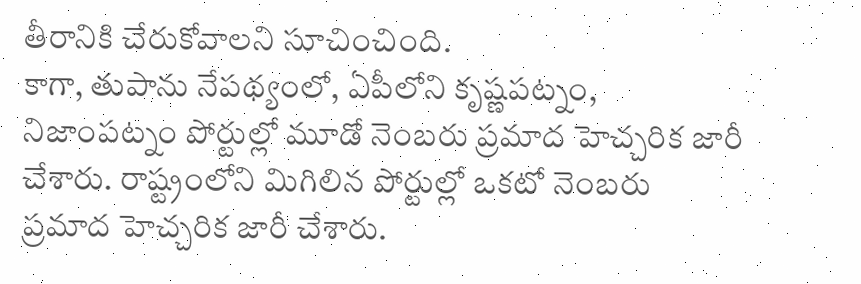తీరానికి చేరుకోవాలని సూచించింది.
కాగా, తుపాను నేపథ్యంలో, ఏపీలోని కృష్ణపట్నం, నిజాంపట్నం పోర్టుల్లో మూడో నెంబరు ప్రమాద హెచ్చరిక జారీ చేశారు. రాష్ట్రంలోని మిగిలిన పోర్టుల్లో ఒకటో నెంబరు ప్రమాద హెచ్చరిక జారీ చేశారు.